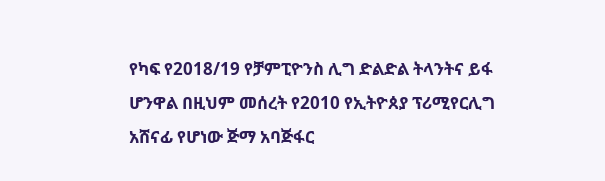የካፍ የ2018/19 የቻምፒዮንስ ሊግ ድልድል ትላንትና ይፋ ሆንዋል በዚህም መሰረት የ2010 የኢትዮጰያ ፕሪሚየርሊግ አሸናፊ የሆነው ጅማ አባጅፋር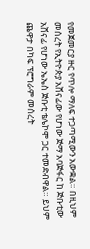የመጀመርያ ዙር የጥሎ ማለፍ ተጋጣሚውን አውቋል። በዚህም መሰረት የኢትዮጵያ አሸናፊው የሆነው ጅማ አባጅፋር ከ ጅቡቲው አሸናፊ የሆነው ኤኤስ ጅቡቲ ቴሌኮሞ ጋር ተመድብዋል። ይህም ጨዋታ በካፍ ፕሮግራም መሰረት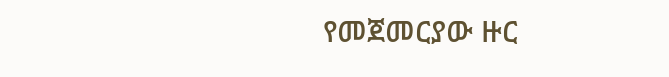የመጀመርያው ዙር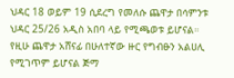ህዳር 18 ወይም 19 ሲደረግ የመለሱ ጨዋታ በሳምንቱ ህዳር 25/26 አዲስ አበባ ላይ የሚጫወቱ ይሆናል።
የዚሁ ጨዋታ አሸናፊ በሁለተኛው ዙር የግብፁን አልሀሊ የሚገጥም ይሆናል ጅማ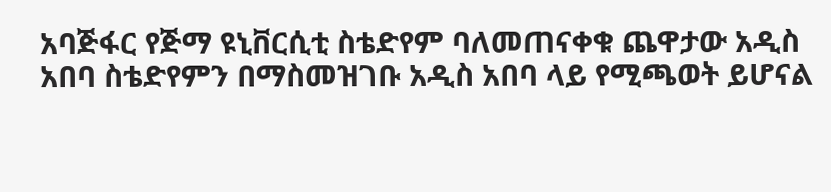አባጅፋር የጅማ ዩኒቨርሲቲ ስቴድየም ባለመጠናቀቁ ጨዋታው አዲስ አበባ ስቴድየምን በማስመዝገቡ አዲስ አበባ ላይ የሚጫወት ይሆናል